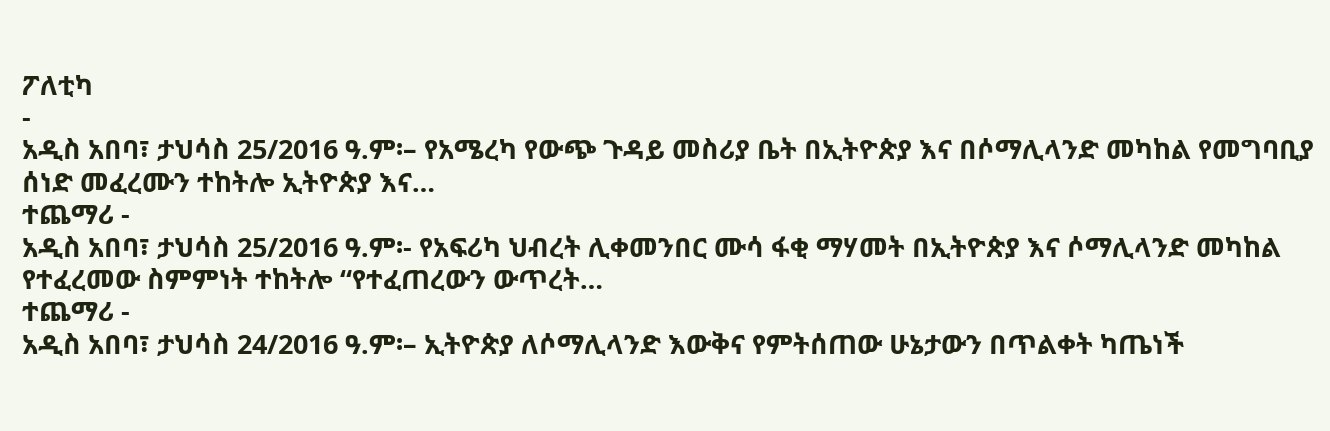ፖለቲካ
-
አዲስ አበባ፣ ታህሳስ 25/2016 ዓ.ም፡– የአሜረካ የውጭ ጉዳይ መስሪያ ቤት በኢትዮጵያ እና በሶማሊላንድ መካከል የመግባቢያ ሰነድ መፈረሙን ተከትሎ ኢትዮጵያ እና…
ተጨማሪ -
አዲስ አበባ፣ ታህሳስ 25/2016 ዓ.ም፡- የአፍሪካ ህብረት ሊቀመንበር ሙሳ ፋቂ ማሃመት በኢትዮጵያ እና ሶማሊላንድ መካከል የተፈረመው ስምምነት ተከትሎ “የተፈጠረውን ውጥረት…
ተጨማሪ -
አዲስ አበባ፣ ታህሳስ 24/2016 ዓ.ም፡– ኢትዮጵያ ለሶማሊላንድ እውቅና የምትሰጠው ሁኔታውን በጥልቀት ካጤነች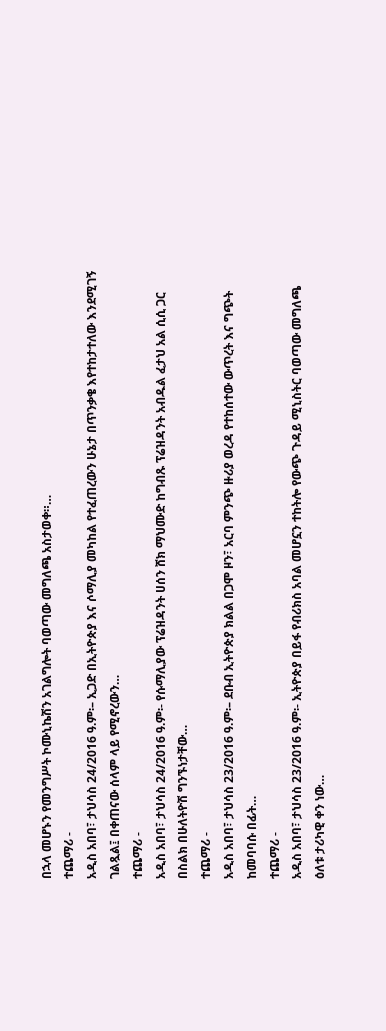በኋላ መሆኑን የመንግሥት ኮሙኒኬሽን አገልግሎት ባወጣው መግለጫ አስታወቀ።…
ተጨማሪ -
አዲስ አበባ፣ ታህሳስ 24/2016 ዓ.ም፡– ኢጋድ በኢትዮጵያ እና ሶማሊያ መካከል የተፈጠረውን ሁኔታ በጥንቃቄ እየተከታተለው እንደሚገኝ ገልጿል፤ በቀጠናው ሰላም ላይ የሚኖረውን…
ተጨማሪ -
አዲስ አበባ፣ ታህሳስ 24/2016 ዓ.ም፡- የሱማሊያው ፕሬዝዳንት ሀሰን ሸክ ማህሙድ ከግብጹ ፕሬዝዳንት አብዱል ፈታህ አል ሲሲ ጋር በስልክ በሁለትዮሽ ግንኙነታቸው…
ተጨማሪ -
አዲስ አበባ፣ ታህሳስ 23/2016 ዓ.ም፡– ደቡብ ኢትዮጵያ ክልል በጋሞ ዞን፣ አርባ ምንጭ ዙሪያ ወረዳ የተከሰተው ውጥረት እና ግጭት ከመባባሱ በፊት…
ተጨማሪ -
አዲስ አበባ፣ ታህሳስ 23/2016 ዓ.ም፡- ኢትዮጵያ በይፋ የብሪክስ አባል መሆኗን ተከትሎ የውጭ ጉዳይ ሚኒስትር ባወጣው መግለጫ ዕለቱ ታሪካዊ ቀን ነው…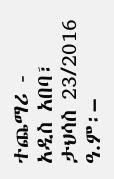ተጨማሪ -
አዲስ አበባ፣ ታህሳስ 23/2016 ዓ.ም፡–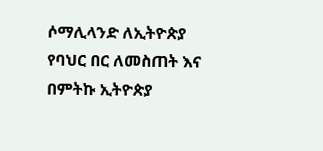ሶማሊላንድ ለኢትዮጵያ የባህር በር ለመስጠት እና በምትኩ ኢትዮጵያ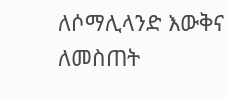ለሶማሊላንድ እውቅና ለመስጠት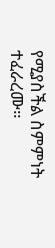የሚያስችል ስምምነት ተፈራረሙ።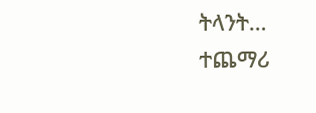ትላንት…
ተጨማሪ